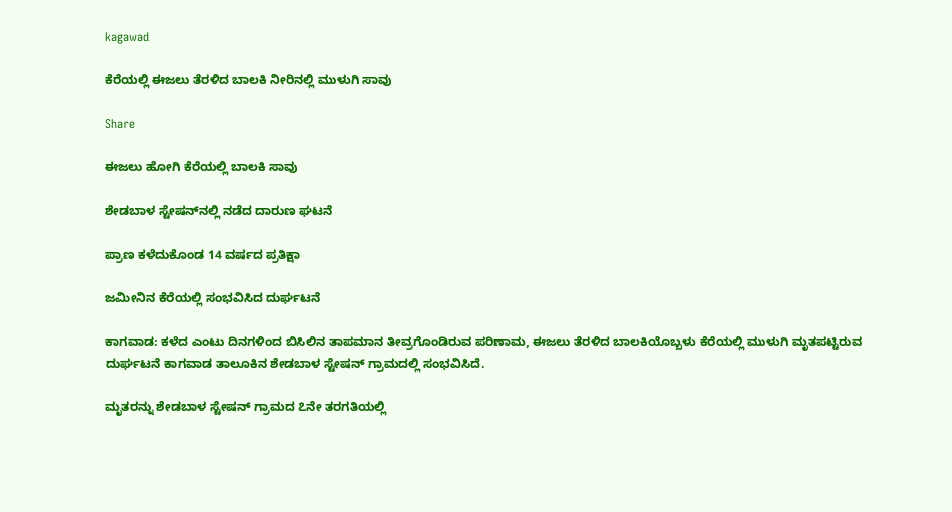kagawad

ಕೆರೆಯಲ್ಲಿ ಈಜಲು ತೆರಳಿದ ಬಾಲಕಿ ನೀರಿನಲ್ಲಿ ಮುಳುಗಿ ಸಾವು

Share

ಈಜಲು ಹೋಗಿ ಕೆರೆಯಲ್ಲಿ ಬಾಲಕಿ ಸಾವು

ಶೇಡಬಾಳ ಸ್ಟೇಷನ್‌ನಲ್ಲಿ ನಡೆದ ದಾರುಣ ಘಟನೆ

ಪ್ರಾಣ ಕಳೆದುಕೊಂಡ 14 ವರ್ಷದ ಪ್ರತಿಕ್ಷಾ

ಜಮೀನಿನ ಕೆರೆಯಲ್ಲಿ ಸಂಭವಿಸಿದ ದುರ್ಘಟನೆ

ಕಾಗವಾಡ: ಕಳೆದ ಎಂಟು ದಿನಗಳಿಂದ ಬಿಸಿಲಿನ ತಾಪಮಾನ ತೀವ್ರಗೊಂಡಿರುವ ಪರಿಣಾಮ, ಈಜಲು ತೆರಳಿದ ಬಾಲಕಿಯೊಬ್ಬಳು ಕೆರೆಯಲ್ಲಿ ಮುಳುಗಿ ಮೃತಪಟ್ಟಿರುವ ದುರ್ಘಟನೆ ಕಾಗವಾಡ ತಾಲೂಕಿನ ಶೇಡಬಾಳ ಸ್ಟೇಷನ್ ಗ್ರಾಮದಲ್ಲಿ ಸಂಭವಿಸಿದೆ.

ಮೃತರನ್ನು ಶೇಡಬಾಳ ಸ್ಟೇಷನ್ ಗ್ರಾಮದ ೭ನೇ ತರಗತಿಯಲ್ಲಿ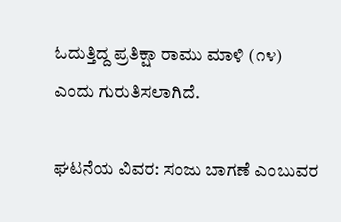ಓದುತ್ತಿದ್ದ ಪ್ರತಿಕ್ಷಾ ರಾಮು ಮಾಳಿ (೧೪) ಎಂದು ಗುರುತಿಸಲಾಗಿದೆ.

ಘಟನೆಯ ವಿವರ: ಸಂಜು ಬಾಗಣೆ ಎಂಬುವರ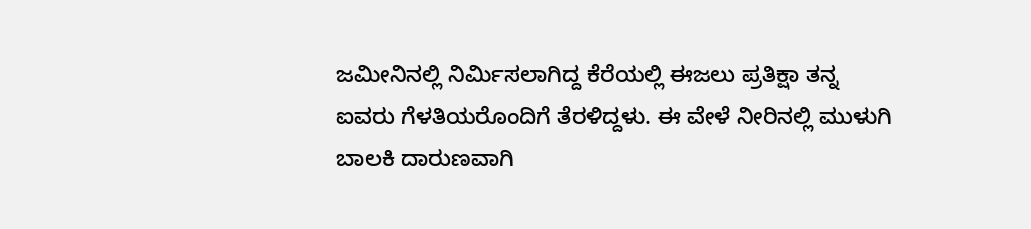ಜಮೀನಿನಲ್ಲಿ ನಿರ್ಮಿಸಲಾಗಿದ್ದ ಕೆರೆಯಲ್ಲಿ ಈಜಲು ಪ್ರತಿಕ್ಷಾ ತನ್ನ ಐವರು ಗೆಳತಿಯರೊಂದಿಗೆ ತೆರಳಿದ್ದಳು. ಈ ವೇಳೆ ನೀರಿನಲ್ಲಿ ಮುಳುಗಿ ಬಾಲಕಿ ದಾರುಣವಾಗಿ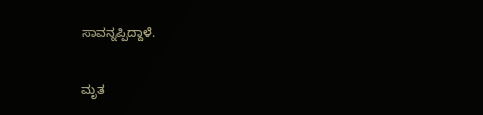ಸಾವನ್ನಪ್ಪಿದ್ದಾಳೆ.

ಮೃತ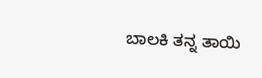ಬಾಲಕಿ ತನ್ನ ತಾಯಿ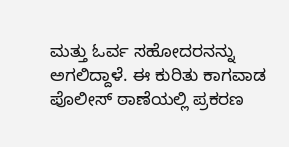ಮತ್ತು ಓರ್ವ ಸಹೋದರನನ್ನು ಅಗಲಿದ್ದಾಳೆ. ಈ ಕುರಿತು ಕಾಗವಾಡ ಪೊಲೀಸ್ ಠಾಣೆಯಲ್ಲಿ ಪ್ರಕರಣ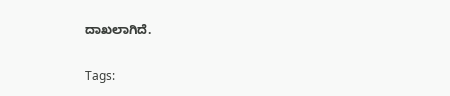ದಾಖಲಾಗಿದೆ.

Tags: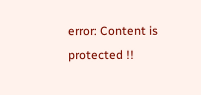error: Content is protected !!